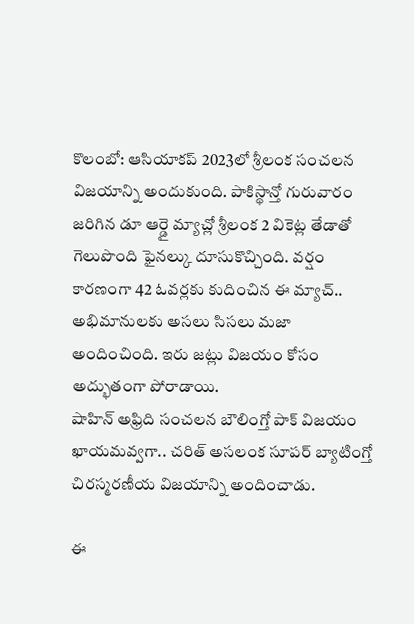కొలంబో: ఆసియాకప్ 2023లో శ్రీలంక సంచలన విజయాన్ని అందుకుంది. పాకిస్థాన్తో గురువారం జరిగిన డూ ఆర్డై మ్యాచ్లో శ్రీలంక 2 వికెట్ల తేడాతో గెలుపొంది ఫైనల్కు దూసుకొచ్చింది. వర్షం కారణంగా 42 ఓవర్లకు కుదించిన ఈ మ్యాచ్.. అభిమానులకు అసలు సిసలు మజా అందించింది. ఇరు జట్లు విజయం కోసం అద్భుతంగా పోరాడాయి.
షాహిన్ అఫ్రిది సంచలన బౌలింగ్తో పాక్ విజయం ఖాయమవ్వగా.. చరిత్ అసలంక సూపర్ బ్యాటింగ్తో చిరస్మరణీయ విజయాన్ని అందించాడు.

ఈ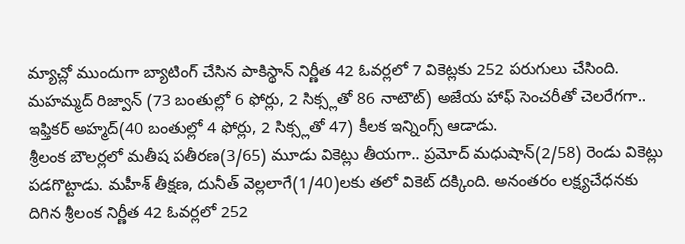మ్యాచ్లో ముందుగా బ్యాటింగ్ చేసిన పాకిస్థాన్ నిర్ణీత 42 ఓవర్లలో 7 వికెట్లకు 252 పరుగులు చేసింది. మహమ్మద్ రిజ్వాన్ (73 బంతుల్లో 6 ఫోర్లు, 2 సిక్స్లతో 86 నాటౌట్) అజేయ హాఫ్ సెంచరీతో చెలరేగగా.. ఇఫ్తికర్ అహ్మద్(40 బంతుల్లో 4 ఫోర్లు, 2 సిక్స్లతో 47) కీలక ఇన్నింగ్స్ ఆడాడు.
శ్రీలంక బౌలర్లలో మతీష పతీరణ(3/65) మూడు వికెట్లు తీయగా.. ప్రమోద్ మధుషాన్(2/58) రెండు వికెట్లు పడగొట్టాడు. మహీశ్ తీక్షణ, దునీత్ వెల్లలాగే(1/40)లకు తలో వికెట్ దక్కింది. అనంతరం లక్ష్యచేధనకు దిగిన శ్రీలంక నిర్ణీత 42 ఓవర్లలో 252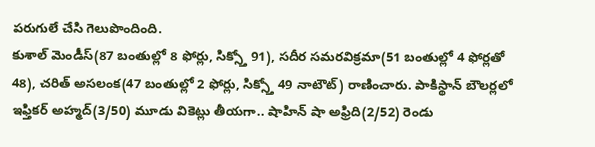పరుగులే చేసి గెలుపొందింది.
కుశాల్ మెండీస్(87 బంతుల్లో 8 ఫోర్లు, సిక్స్తో 91), సదీర సమరవిక్రమా(51 బంతుల్లో 4 ఫోర్లతో 48), చరిత్ అసలంక(47 బంతుల్లో 2 ఫోర్లు, సిక్స్తో 49 నాటౌట్) రాణించారు. పాకిస్థాన్ బౌలర్లలో ఇఫ్తికర్ అహ్మద్(3/50) మూడు వికెట్లు తీయగా.. షాహిన్ షా అఫ్రిది(2/52) రెండు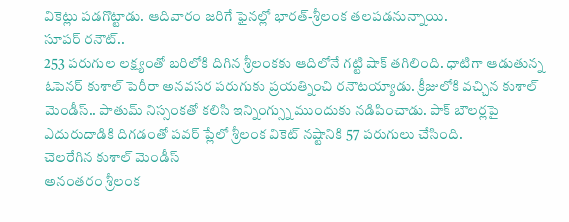వికెట్లు పడగొట్టాడు. ఆదివారం జరిగే ఫైనల్లో భారత్-శ్రీలంక తలపడనున్నాయి.
సూపర్ రనౌట్..
253 పరుగుల లక్ష్యంతో బరిలోకి దిగిన శ్రీలంకకు ఆదిలోనే గట్టి షాక్ తగిలింది. ధాటిగా ఆడుతున్న ఓపెనర్ కుశాల్ పెరీరా అనవసర పరుగుకు ప్రయత్నించి రనౌటయ్యాడు. క్రీజులోకి వచ్చిన కుశాల్ మెండీస్.. పాతుమ్ నిస్సంకతో కలిసి ఇన్నింగ్స్ను ముందుకు నడిపించాడు. పాక్ బౌలర్లపై ఎదురుదాడికి దిగడంతో పవర్ ప్లేలో శ్రీలంక వికెట్ నష్టానికి 57 పరుగులు చేసింది.
చెలరేగిన కుశాల్ మెండీస్
అనంతరం శ్రీలంక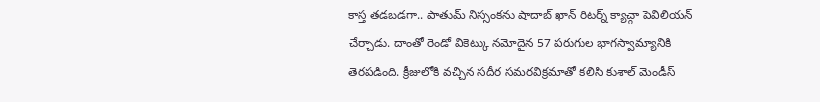కాస్త తడబడగా.. పాతుమ్ నిస్సంకను షాదాబ్ ఖాన్ రిటర్న్ క్యాచ్గా పెవిలియన్ చేర్చాడు. దాంతో రెండో వికెట్కు నమోదైన 57 పరుగుల భాగస్వామ్యానికి తెరపడింది. క్రీజులోకి వచ్చిన సదీర సమరవిక్రమాతో కలిసి కుశాల్ మెండీస్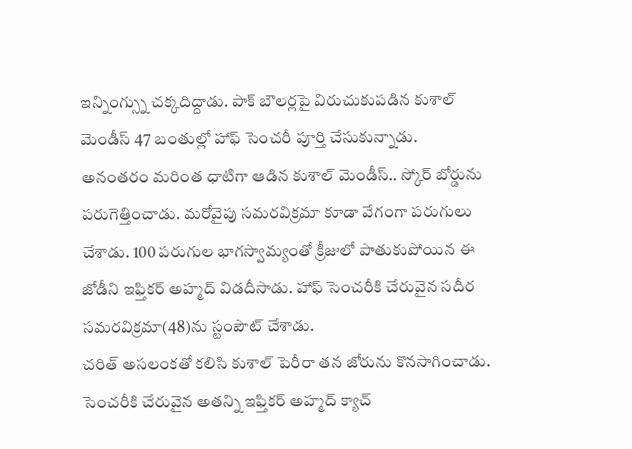ఇన్నింగ్స్ను చక్కదిద్దాడు. పాక్ బౌలర్లపై విరుచుకుపడిన కుశాల్ మెండీస్ 47 బంతుల్లో హాఫ్ సెంచరీ పూర్తి చేసుకున్నాడు.
అనంతరం మరింత ధాటిగా ఆడిన కుశాల్ మెండీస్.. స్కోర్ బోర్డును పరుగెత్తించాడు. మరోవైపు సమరవిక్రమా కూడా వేగంగా పరుగులు చేశాడు. 100 పరుగుల భాగస్వామ్యంతో క్రీజులో పాతుకుపోయిన ఈ జోడీని ఇఫ్తికర్ అహ్మద్ విడదీసాడు. హాఫ్ సెంచరీకి చేరువైన సదీర సమరవిక్రమా(48)ను స్టంపౌట్ చేశాడు.
చరిత్ అసలంకతో కలిసి కుశాల్ పెరీరా తన జోరును కొనసాగించాడు. సెంచరీకి చేరువైన అతన్ని ఇఫ్తికర్ అహ్మద్ క్యాచ్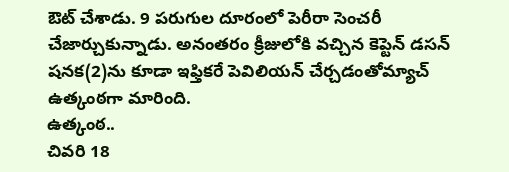ఔట్ చేశాడు. 9 పరుగుల దూరంలో పెరీరా సెంచరీ చేజార్చుకున్నాడు. అనంతరం క్రీజులోకి వచ్చిన కెప్టెన్ డసన్ షనక(2)ను కూడా ఇఫ్తికరే పెవిలియన్ చేర్చడంతోమ్యాచ్ ఉత్కంఠగా మారింది.
ఉత్కంఠ..
చివరి 18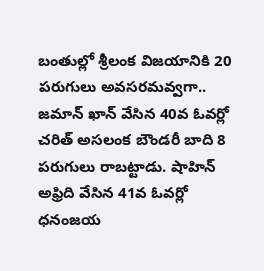బంతుల్లో శ్రీలంక విజయానికి 20 పరుగులు అవసరమవ్వగా.. జమాన్ ఖాన్ వేసిన 40వ ఓవర్లో చరిత్ అసలంక బౌండరీ బాది 8 పరుగులు రాబట్టాడు. షాహిన్ అఫ్రిది వేసిన 41వ ఓవర్లో ధనంజయ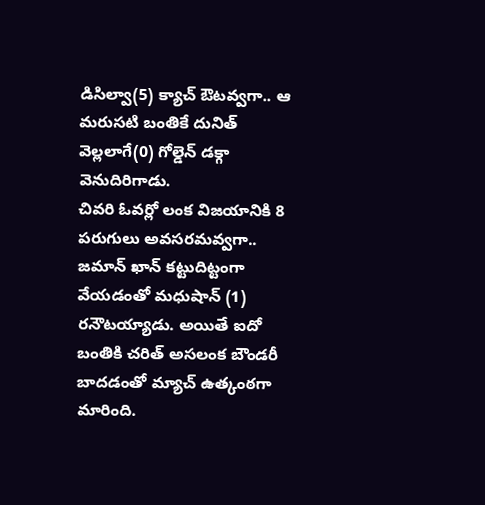డిసిల్వా(5) క్యాచ్ ఔటవ్వగా.. ఆ మరుసటి బంతికే దునిత్ వెల్లలాగే(0) గోల్డెన్ డక్గా వెనుదిరిగాడు.
చివరి ఓవర్లో లంక విజయానికి 8 పరుగులు అవసరమవ్వగా.. జమాన్ ఖాన్ కట్టుదిట్టంగా వేయడంతో మధుషాన్ (1) రనౌటయ్యాడు. అయితే ఐదో బంతికి చరిత్ అసలంక బౌండరీ బాదడంతో మ్యాచ్ ఉత్కంఠగా మారింది.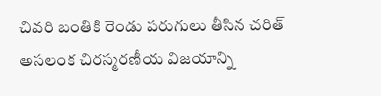చివరి బంతికి రెండు పరుగులు తీసిన చరిత్ అసలంక చిరస్మరణీయ విజయాన్ని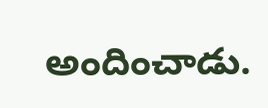అందించాడు.